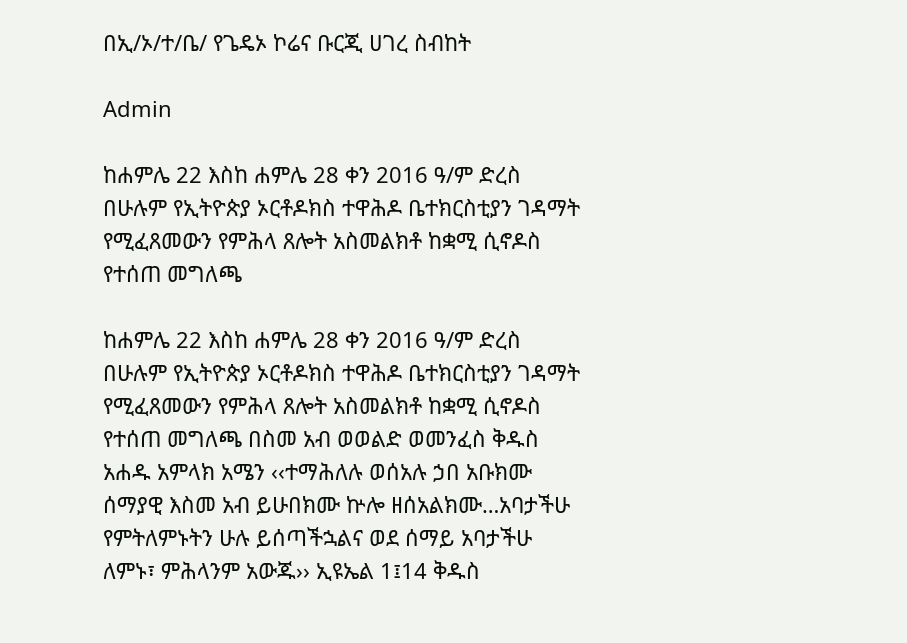በኢ/ኦ/ተ/ቤ/ የጌዴኦ ኮሬና ቡርጂ ሀገረ ስብከት

Admin

ከሐምሌ 22 እስከ ሐምሌ 28 ቀን 2016 ዓ/ም ድረስ በሁሉም የኢትዮጵያ ኦርቶዶክስ ተዋሕዶ ቤተክርስቲያን ገዳማት የሚፈጸመውን የምሕላ ጸሎት አስመልክቶ ከቋሚ ሲኖዶስ የተሰጠ መግለጫ

ከሐምሌ 22 እስከ ሐምሌ 28 ቀን 2016 ዓ/ም ድረስ በሁሉም የኢትዮጵያ ኦርቶዶክስ ተዋሕዶ ቤተክርስቲያን ገዳማት የሚፈጸመውን የምሕላ ጸሎት አስመልክቶ ከቋሚ ሲኖዶስ የተሰጠ መግለጫ በስመ አብ ወወልድ ወመንፈስ ቅዱስ አሐዱ አምላክ አሜን ‹‹ተማሕለሉ ወሰአሉ ኃበ አቡክሙ ሰማያዊ እስመ አብ ይሁበክሙ ኵሎ ዘሰአልክሙ…አባታችሁ የምትለምኑትን ሁሉ ይሰጣችኋልና ወደ ሰማይ አባታችሁ ለምኑ፣ ምሕላንም አውጁ›› ኢዩኤል 1፤14 ቅዱስ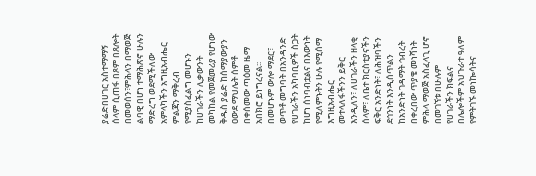ያሬድበሀገር አስተማማኝ ሰላም ሲጠፋ በጾም በጸሎት በመወሰን፣ምሕላን በማወጅ ልባዊ በሆነ ተማሕጽኖ ሁሉን ማድረግ ወደሚችለው አምላካችን አግዚአብሔር ምልጃን ማቅረብ የሚያስፈልግ መሆኑን ከሀገራችን ሊቃውንት መካከል የመጀመሪያ የሆነው ቅዱስ ያሬድ ከሰማያውያን ዐውደ ማህሌት ሰምቶ በቀሰመው ጣዕመ ዜማ አበክሮ ይነግረናል፡፡ በመሆኑም ውሎ ማደር፣ ወጥቶ መግባት በአንዳንድ የሀገራችን አካባቢዎች ስጋት ከሆነ ሰነባብቷልና በእውነት የሚለምኑትን ሁሉ የሚሰማ እግዚአብሔር መተላለፋችንን ይቅር እንዲለን፣ ለሀገራችን ዘላቂ ሰላም፣ ለቤተ ክርስቲያናችን ፍቅር አንድነት፣ ለሕዝባችን ደኅንነት እንዲሰጥልን ከአንድነት ገዳማት ኅብረት በቀረበው ጥያቄ መነሻነት ምሕላ ማወጅ አስፈላጊ ሆኖ በመገኘቱ በሁሉም የሀገራችን ክፍልና በሌሎችም አህጉራተ ዓለም የምትገኙ መነኰሳትና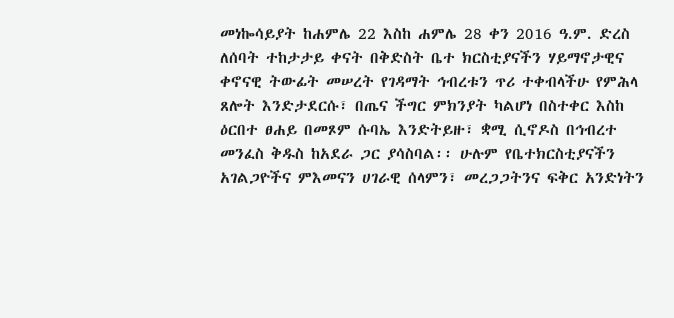መነኰሳይያት ከሐምሌ 22 እስከ ሐምሌ 28 ቀን 2016 ዓ.ም. ድረስ ለሰባት ተከታታይ ቀናት በቅድስት ቤተ ክርስቲያናችን ሃይማኖታዊና ቀኖናዊ ትውፊት መሠረት የገዳማት ኅብረቱን ጥሪ ተቀብላችሁ የምሕላ ጸሎት እንድታደርሱ፣ በጤና ችግር ምክንያት ካልሆነ በስተቀር እስከ ዕርበተ ፀሐይ በመጾም ሱባኤ እንድትይዙ፣ ቋሚ ሲኖዶስ በኅብረተ መንፈስ ቅዱስ ከአደራ ጋር ያሳስባል፡፡ ሁሉም የቤተክርስቲያናችን አገልጋዮችና ምእመናን ሀገራዊ ሰላምን፣ መረጋጋትንና ፍቅር አንድነትን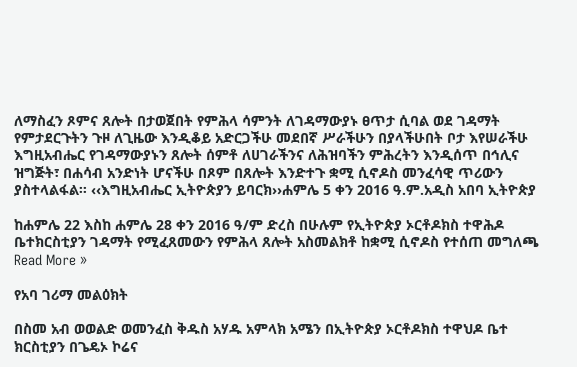ለማስፈን ጾምና ጸሎት በታወጀበት የምሕላ ሳምንት ለገዳማውያኑ ፀጥታ ሲባል ወደ ገዳማት የምታደርጉትን ጉዞ ለጊዜው እንዲቆይ አድርጋችሁ መደበኛ ሥራችሁን በያላችሁበት ቦታ እየሠራችሁ እግዚአብሔር የገዳማውያኑን ጸሎት ሰምቶ ለሀገራችንና ለሕዝባችን ምሕረትን እንዲሰጥ በኅሊና ዝግጅት፣ በሐሳብ አንድነት ሆናችሁ በጾም በጸሎት እንድተጉ ቋሚ ሲኖዶስ መንፈሳዊ ጥሪውን ያስተላልፋል፡፡ ‹‹እግዚአብሔር ኢትዮጵያን ይባርክ››ሐምሌ 5 ቀን 2016 ዓ.ም.አዲስ አበባ ኢትዮጵያ

ከሐምሌ 22 እስከ ሐምሌ 28 ቀን 2016 ዓ/ም ድረስ በሁሉም የኢትዮጵያ ኦርቶዶክስ ተዋሕዶ ቤተክርስቲያን ገዳማት የሚፈጸመውን የምሕላ ጸሎት አስመልክቶ ከቋሚ ሲኖዶስ የተሰጠ መግለጫ Read More »

የአባ ገሪማ መልዕክት

በስመ አብ ወወልድ ወመንፈስ ቅዱስ አሃዱ አምላክ አሜን በኢትዮጵያ ኦርቶዶክስ ተዋህዶ ቤተ ክርስቲያን በጌዴኦ ኮሬና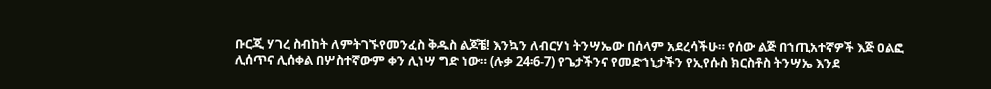ቡርጂ ሃገረ ስብከት ለምትገኙየመንፈስ ቅዱስ ልጆቼ! እንኳን ለብርሃነ ትንሣኤው በሰላም አደረሳችሁ። የሰው ልጅ በኀጢአተኛዎች እጅ ዐልፎ ሊሰጥና ሊሰቀል በሦስተኛውም ቀን ሊነሣ ግድ ነው። (ሉቃ 24፡6-7) የጌታችንና የመድኀኒታችን የኢየሱስ ክርስቶስ ትንሣኤ እንደ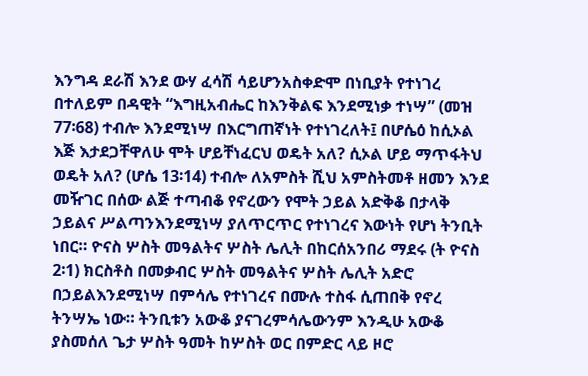እንግዳ ደራሽ እንደ ውሃ ፈሳሽ ሳይሆንአስቀድሞ በነቢያት የተነገረ በተለይም በዳዊት “እግዚአብሔር ከእንቅልፍ እንደሚነቃ ተነሣ” (መዝ 77፡68) ተብሎ እንደሚነሣ በእርግጠኛነት የተነገረለት፤ በሆሴዕ ከሲኦል እጅ እታደጋቸዋለሁ ሞት ሆይቸነፈርህ ወዴት አለ? ሲኦል ሆይ ማጥፋትህ ወዴት አለ? (ሆሴ 13፡14) ተብሎ ለአምስት ሺህ አምስትመቶ ዘመን እንደ መዥገር በሰው ልጅ ተጣብቆ የኖረውን የሞት ኃይል አድቅቆ በታላቅ ኃይልና ሥልጣንእንደሚነሣ ያለጥርጥር የተነገረና እውነት የሆነ ትንቢት ነበር። ዮናስ ሦስት መዓልትና ሦስት ሌሊት በከርሰአንበሪ ማደሩ (ት ዮናስ 2፡1) ክርስቶስ በመቃብር ሦስት መዓልትና ሦስት ሌሊት አድሮ በኃይልእንደሚነሣ በምሳሌ የተነገረና በሙሉ ተስፋ ሲጠበቅ የኖረ ትንሣኤ ነው። ትንቢቱን አውቆ ያናገረምሳሌውንም እንዲሁ አውቆ ያስመሰለ ጌታ ሦስት ዓመት ከሦስት ወር በምድር ላይ ዞሮ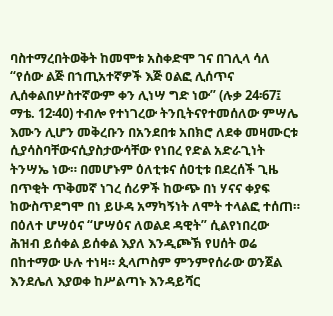ባስተማረበትወቅት ከመሞቱ አስቀድሞ ገና በገሊላ ሳለ “የሰው ልጅ በኀጢአተኛዎች እጅ ዐልፎ ሊሰጥና ሊሰቀልበሦስተኛውም ቀን ሊነሣ ግድ ነው” (ሉቃ 24፡67፤ ማቴ. 12፡40) ተብሎ የተነገረው ትንቢትናየተመሰለው ምሣሌ እሙን ሊሆን መቅረቡን በአንደበቱ አበክሮ ለደቀ መዛሙርቱ ሲያሳስባቸውናሲያስታውሳቸው የነበረ የድል አድራጊነት ትንሣኤ ነው። በመሆኑም ዕለቲቱና ሰዐቲቱ በደረሰች ጊዜ በጥቂት ጥቅመኛ ነገረ ሰሪዎች ከውጭ በነ ሃናና ቀያፍ ከውስጥደግሞ በነ ይሁዳ አማካኝነት ለሞት ተላልፎ ተሰጠ። በዕለተ ሆሣዕና “ሆሣዕና ለወልደ ዳዊት” ሲልየነበረው ሕዝብ ይሰቀል ይሰቀል እያለ እንዲጮኽ የሀሰት ወሬ በከተማው ሁሉ ተነዛ። ጲላጦስም ምንምየሰራው ወንጀል እንደሌለ እያወቀ ከሥልጣኑ እንዳይሻር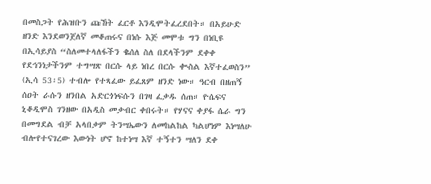በመስጋት የሕዝቡን ጩኸት ፈርቶ እንዲሞትፈረደበት። በአይሁድ ዘንድ እንደወንጀለኛ መቆጠሩና በነሱ እጅ መሞቱ ግን በነቢዩ በኢሳይያስ “ስለመተላለፋችን ቈሰለ ስለ በደላችንም ደቀቀ የደኅንነታችንም ተግሣጽ በርሱ ላይ ነበረ በርሱ ቊስል እኛተፈወስን” (ኢሳ 53፡5) ተብሎ የተጻፈው ይፈጸም ዘንድ ነው። ዓርብ በዘጠኝ ሰዐት ራሱን ዘንበል አድርጎነፍሱን በገዛ ፈቃዱ ሰጠ። ዮሴፍና ኒቆዲሞስ ገንዘው በአዲስ መቃብር ቀበሩት። የሃናና ቀያፋ ሴራ ግን በመግደል ብቻ አላበቃም ትንሣኤውን ለመከልከል ካልሆነም እነሣለሁ ብሎየተናገረው እውነት ሆኖ ከተነሣ እኛ ተኝተን ሣለን ደቀ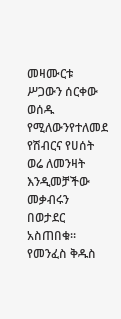መዛሙርቱ ሥጋውን ሰርቀው ወሰዱ የሚለውንየተለመደ የሽብርና የሀሰት ወሬ ለመንዛት እንዲመቻችው መቃብሩን በወታደር አስጠበቁ። የመንፈስ ቅዱስ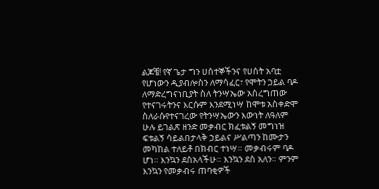ልጆቼ! የኛ ጌታ ግን ሀሰተኞችንና የሀሰት አባቷ የሆነውን ዲያብሎስን ለማሳፈር፣ የሞትን ኃይል ባዶ ለማድረግናነቢያት ስለ ትንሣኤው አስረግጠው የተናገሩትንና እርሱም እንደሚነሣ ከሞቱ አስቀድሞ ስለራሱየተናገረው የትንሣኤውን እውነት ለዓለም ሁሉ ይገልጽ ዘንድ መቃብር ክፈቱልኝ መግነዝ ፍቱልኝ ሳይልበታላቅ ኃይልና ሥልጣን ከሙታን መካከል ተለይቶ በክብር ተነሣ። መቃብሩም ባዶ ሆነ። እንኳን ደስአላችሁ። እንኳን ደስ አለን። ምንም እንኳን የመቃብሩ ጠባቂዎች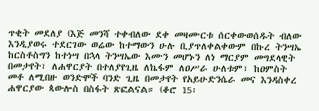ጥቂት መደለያ (እጅ መንሻ ተቀብለው ደቀ መዛሙርቱ ሰርቀውወሰዱት ብለው እንዲያወሩ ተደርገው ወሬው ከተማውን ሁሉ ቢያጥለቀልቀውም በኩረ ትንሣኤ ከርስቶስግን ከተነሣ በኋላ ትንሣኤው እሙን መሆኑን ለነ ማርያም መግደላዊት በመታየት፣ ለሐዋርያት በተለያየጊዜ ለኬፋም ለዐሥራ ሁለቱም፣ ከዐምስት መቶ ለሚበዙ ወንድሞች ባንድ ጊዜ በመታየት የአይሁድንሴራ መና እንዳስቀረ ሐዋርያው ጳውሎስ በስፋት ጽፎልናል። (ቆሮ 15፡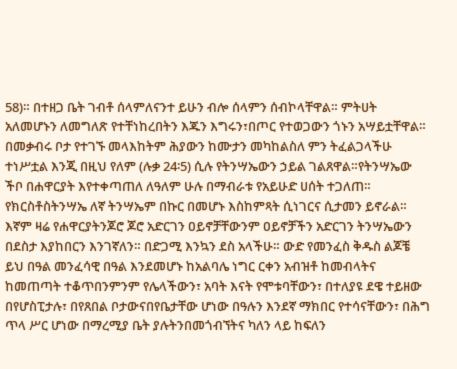58)። በተዘጋ ቤት ገብቶ ሰላምለናንተ ይሁን ብሎ ሰላምን ሰብኮላቸዋል። ምትሀት አለመሆኑን ለመግለጽ የተቸነከረበትን እጁን እግሩን፣በጦር የተወጋውን ጎኑን አሣይቷቸዋል። በመቃብሩ ቦታ የተገኙ መላእከትም ሕያውን ከሙታን መካከልስለ ምን ትፈልጋላችሁ ተነሥቷል እንጂ በዚህ የለም (ሉቃ 24፡5) ሲሉ የትንሣኤውን ኃይል ገልጸዋል።የትንሣኤው ችቦ በሐዋርያት እየተቀጣጠለ ለዓለም ሁሉ በማብራቱ የአይሁድ ሀሰት ተጋለጠ። የክርስቶስትንሣኤ ለኛ ትንሣኤም በኩር በመሆኑ እስከምጻት ሲነገርና ሲታመን ይኖራል። እኛም ዛሬ የሐዋርያትንጆሮ ጆሮ አድርገን ዐይኖቻቸውንም ዐይኖቻችን አድርገን ትንሣኤውን በደስታ እያከበርን እንገኛለን። በድጋሚ እንኳን ደስ አላችሁ። ውድ የመንፈስ ቅዱስ ልጆቼ ይህ በዓል መንፈሳዊ በዓል እንደመሆኑ ከአልባሌ ነግር ርቀን አብዝቶ ከመብላትና ከመጠጣት ተቆጥበንምንም የሌላችውን፣ አባት እናት የሞቱባቸውን፣ በተለያዩ ደዌ ተይዘው በየሆስፒታሉ፣ በየጸበል ቦታውናበየቤታቸው ሆነው በዓሉን እንደኛ ማክበር የተሳናቸውን፣ በሕግ ጥላ ሥር ሆነው በማረሚያ ቤት ያሉትንበመጎብኘትና ካለን ላይ ከፍለን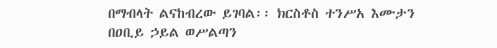በማብላት ልናከብረው ይገባል፡፡ ክርስቶስ ተንሥአ እሙታን በዐቢይ ኃይል ወሥልጣን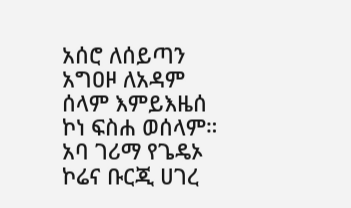አሰሮ ለሰይጣን አግዐዞ ለአዳም ሰላም እምይእዜሰ ኮነ ፍስሐ ወሰላም። አባ ገሪማ የጌዴኦ ኮሬና ቡርጂ ሀገረ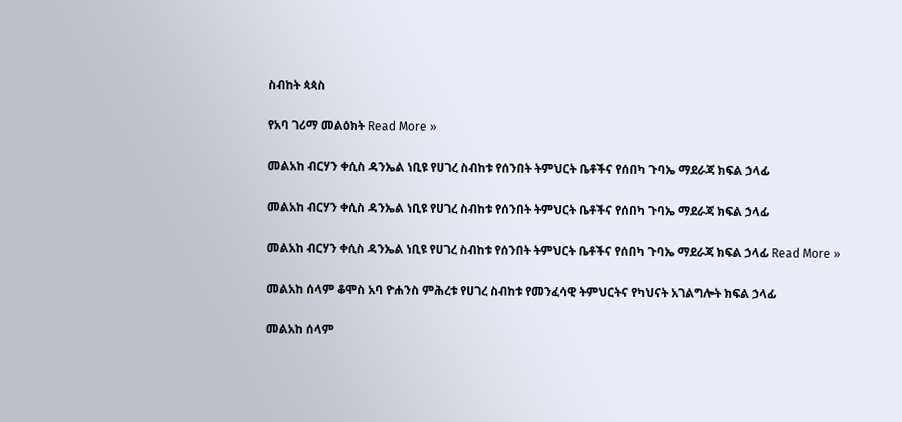ስብከት ጳጳስ

የአባ ገሪማ መልዕክት Read More »

መልአከ ብርሃን ቀሲስ ዳንኤል ነቢዩ የሀገረ ስብከቱ የሰንበት ትምህርት ቤቶችና የሰበካ ጉባኤ ማደራጃ ክፍል ኃላፊ

መልአከ ብርሃን ቀሲስ ዳንኤል ነቢዩ የሀገረ ስብከቱ የሰንበት ትምህርት ቤቶችና የሰበካ ጉባኤ ማደራጃ ክፍል ኃላፊ

መልአከ ብርሃን ቀሲስ ዳንኤል ነቢዩ የሀገረ ስብከቱ የሰንበት ትምህርት ቤቶችና የሰበካ ጉባኤ ማደራጃ ክፍል ኃላፊ Read More »

መልአከ ሰላም ቆሞስ አባ ዮሐንስ ምሕረቱ የሀገረ ስብከቱ የመንፈሳዊ ትምህርትና የካህናት አገልግሎት ክፍል ኃላፊ

መልአከ ሰላም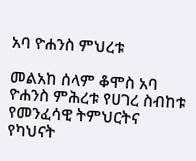አባ ዮሐንስ ምህረቱ

መልአከ ሰላም ቆሞስ አባ ዮሐንስ ምሕረቱ የሀገረ ስብከቱ የመንፈሳዊ ትምህርትና የካህናት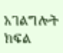አገልግሎት ክፍል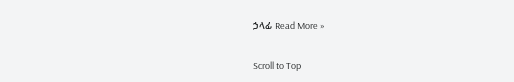ኃላፊ Read More »

Scroll to Top